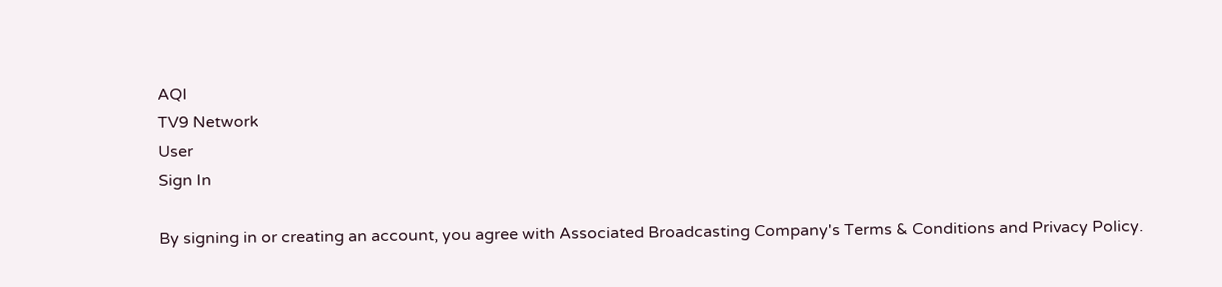AQI
TV9 Network
User
Sign In

By signing in or creating an account, you agree with Associated Broadcasting Company's Terms & Conditions and Privacy Policy.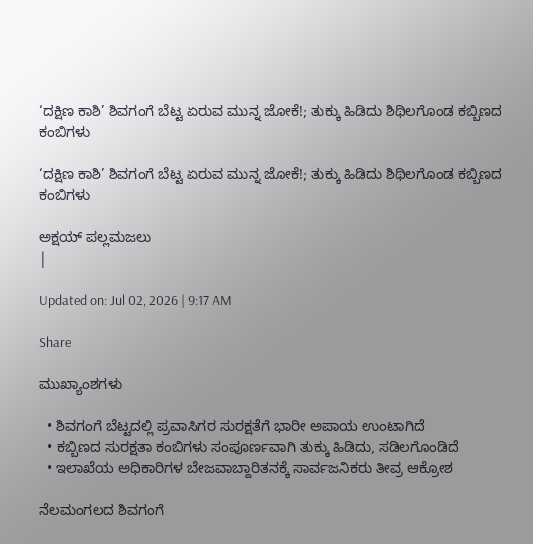‘ದಕ್ಷಿಣ ಕಾಶಿ’ ಶಿವಗಂಗೆ ಬೆಟ್ಟ ಏರುವ ಮುನ್ನ ಜೋಕೆ!; ತುಕ್ಕು ಹಿಡಿದು ಶಿಥಿಲಗೊಂಡ ಕಬ್ಬಿಣದ ಕಂಬಿಗಳು

‘ದಕ್ಷಿಣ ಕಾಶಿ’ ಶಿವಗಂಗೆ ಬೆಟ್ಟ ಏರುವ ಮುನ್ನ ಜೋಕೆ!; ತುಕ್ಕು ಹಿಡಿದು ಶಿಥಿಲಗೊಂಡ ಕಬ್ಬಿಣದ ಕಂಬಿಗಳು

ಅಕ್ಷಯ್ ಪಲ್ಲಮಜಲು
|

Updated on: Jul 02, 2026 | 9:17 AM

Share

ಮುಖ್ಯಾಂಶಗಳು

  • ಶಿವಗಂಗೆ ಬೆಟ್ಟದಲ್ಲಿ ಪ್ರವಾಸಿಗರ ಸುರಕ್ಷತೆಗೆ ಭಾರೀ ಅಪಾಯ ಉಂಟಾಗಿದೆ
  • ಕಬ್ಬಿಣದ ಸುರಕ್ಷತಾ ಕಂಬಿಗಳು ಸಂಪೂರ್ಣವಾಗಿ ತುಕ್ಕು ಹಿಡಿದು, ಸಡಿಲಗೊಂಡಿದೆ
  • ಇಲಾಖೆಯ ಅಧಿಕಾರಿಗಳ ಬೇಜವಾಬ್ದಾರಿತನಕ್ಕೆ ಸಾರ್ವಜನಿಕರು ತೀವ್ರ ಆಕ್ರೋಶ

ನೆಲಮಂಗಲದ ಶಿವಗಂಗೆ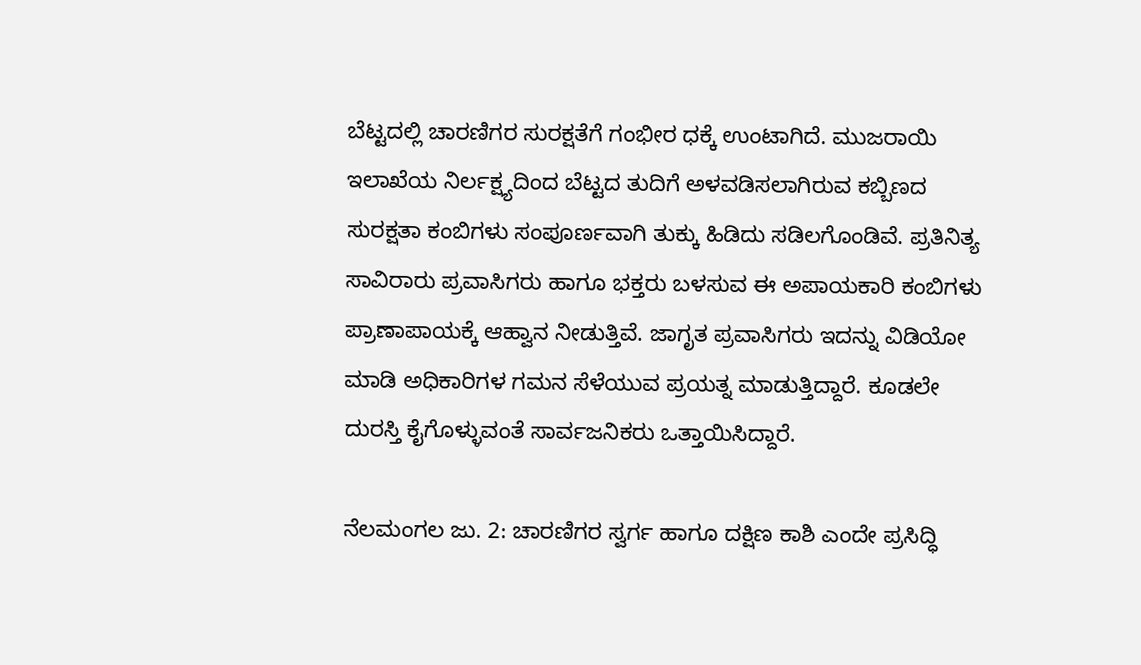ಬೆಟ್ಟದಲ್ಲಿ ಚಾರಣಿಗರ ಸುರಕ್ಷತೆಗೆ ಗಂಭೀರ ಧಕ್ಕೆ ಉಂಟಾಗಿದೆ. ಮುಜರಾಯಿ ಇಲಾಖೆಯ ನಿರ್ಲಕ್ಷ್ಯದಿಂದ ಬೆಟ್ಟದ ತುದಿಗೆ ಅಳವಡಿಸಲಾಗಿರುವ ಕಬ್ಬಿಣದ ಸುರಕ್ಷತಾ ಕಂಬಿಗಳು ಸಂಪೂರ್ಣವಾಗಿ ತುಕ್ಕು ಹಿಡಿದು ಸಡಿಲಗೊಂಡಿವೆ. ಪ್ರತಿನಿತ್ಯ ಸಾವಿರಾರು ಪ್ರವಾಸಿಗರು ಹಾಗೂ ಭಕ್ತರು ಬಳಸುವ ಈ ಅಪಾಯಕಾರಿ ಕಂಬಿಗಳು ಪ್ರಾಣಾಪಾಯಕ್ಕೆ ಆಹ್ವಾನ ನೀಡುತ್ತಿವೆ. ಜಾಗೃತ ಪ್ರವಾಸಿಗರು ಇದನ್ನು ವಿಡಿಯೋ ಮಾಡಿ ಅಧಿಕಾರಿಗಳ ಗಮನ ಸೆಳೆಯುವ ಪ್ರಯತ್ನ ಮಾಡುತ್ತಿದ್ದಾರೆ. ಕೂಡಲೇ ದುರಸ್ತಿ ಕೈಗೊಳ್ಳುವಂತೆ ಸಾರ್ವಜನಿಕರು ಒತ್ತಾಯಿಸಿದ್ದಾರೆ.

ನೆಲಮಂಗಲ ಜು. 2: ಚಾರಣಿಗರ ಸ್ವರ್ಗ ಹಾಗೂ ದಕ್ಷಿಣ ಕಾಶಿ ಎಂದೇ ಪ್ರಸಿದ್ಧಿ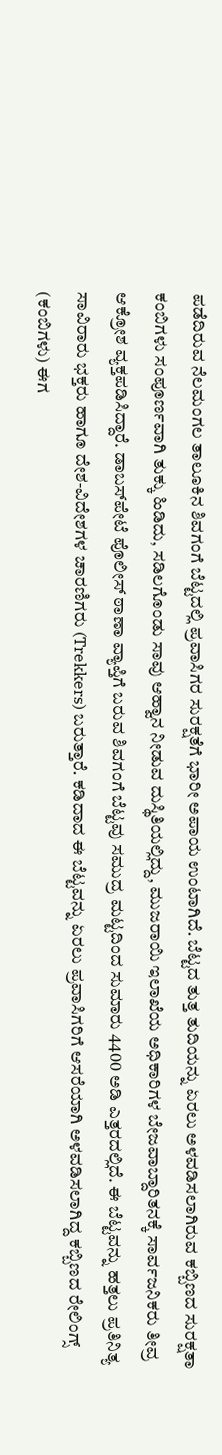ಪಡೆದಿರುವ ನೆಲಮಂಗಲ ತಾಲೂಕಿನ ಶಿವಗಂಗೆ ಬೆಟ್ಟದಲ್ಲಿ ಪ್ರವಾಸಿಗರ ಸುರಕ್ಷತೆಗೆ ಭಾರೀ ಅಪಾಯ ಉಂಟಾಗಿದೆ. ಬೆಟ್ಟದ ತುತ್ತ ತುದಿಯನ್ನು ಏರಲು ಅಳವಡಿಸಲಾಗಿರುವ ಕಬ್ಬಿಣದ ಸುರಕ್ಷತಾ ಕಂಬಿಗಳು ಸಂಪೂರ್ಣವಾಗಿ ತುಕ್ಕು ಹಿಡಿದು, ಸಡಿಲಗೊಂಡು ಸಾವು ಆಹ್ವಾನ ನೀಡುವ ದುಸ್ಥಿತಿಯಲ್ಲಿದ್ದು, ಮುಜರಾಯಿ ಇಲಾಖೆಯ ಅಧಿಕಾರಿಗಳ ಬೇಜವಾಬ್ದಾರಿತನಕ್ಕೆ ಸಾರ್ವಜನಿಕರು ತೀವ್ರ ಆಕ್ರೋಶ ವ್ಯಕ್ತಪಡಿಸಿದ್ದಾರೆ. ಡಾಬಸ್‌ಪೇಟೆ ಪೊಲೀಸ್ ಠಾಣಾ ವ್ಯಾಪ್ತಿಗೆ ಬರುವ ಶಿವಗಂಗೆ ಬೆಟ್ಟವು ಸಮುದ್ರ ಮಟ್ಟದಿಂದ ಸುಮಾರು 4400 ಅಡಿ ಎತ್ತರದಲ್ಲಿದೆ. ಈ ಬೆಟ್ಟವನ್ನು ಹತ್ತಲು ಪ್ರತಿನಿತ್ಯ ಸಾವಿರಾರು ಭಕ್ತರು ಹಾಗೂ ದೇಶ-ವಿದೇಶಗಳ ಚಾರಣಿಗರು (Trekkers) ಬರುತ್ತಾರೆ. ಕಡಿದಾದ ಈ ಬೆಟ್ಟವನ್ನು ಏರಲು ಪ್ರವಾಸಿಗರಿಗೆ ಆಸರೆಯಾಗಿ ಅಳವಡಿಸಲಾಗಿದ್ದ ಕಬ್ಬಿಣದ ರೇಲಿಂಗ್ಸ್ (ಕಂಬಿಗಳು) ಈಗ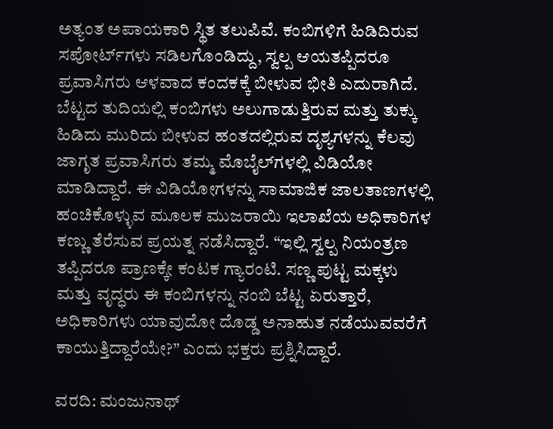ಅತ್ಯಂತ ಅಪಾಯಕಾರಿ ಸ್ಥಿತ ತಲುಪಿವೆ. ಕಂಬಿಗಳಿಗೆ ಹಿಡಿದಿರುವ ಸಪೋರ್ಟ್‌ಗಳು ಸಡಿಲಗೊಂಡಿದ್ದು, ಸ್ವಲ್ಪ ಆಯತಪ್ಪಿದರೂ ಪ್ರವಾಸಿಗರು ಆಳವಾದ ಕಂದಕಕ್ಕೆ ಬೀಳುವ ಭೀತಿ ಎದುರಾಗಿದೆ. ಬೆಟ್ಟದ ತುದಿಯಲ್ಲಿ ಕಂಬಿಗಳು ಅಲುಗಾಡುತ್ತಿರುವ ಮತ್ತು ತುಕ್ಕು ಹಿಡಿದು ಮುರಿದು ಬೀಳುವ ಹಂತದಲ್ಲಿರುವ ದೃಶ್ಯಗಳನ್ನು ಕೆಲವು ಜಾಗೃತ ಪ್ರವಾಸಿಗರು ತಮ್ಮ ಮೊಬೈಲ್‌ಗಳಲ್ಲಿ ವಿಡಿಯೋ ಮಾಡಿದ್ದಾರೆ. ಈ ವಿಡಿಯೋಗಳನ್ನು ಸಾಮಾಜಿಕ ಜಾಲತಾಣಗಳಲ್ಲಿ ಹಂಚಿಕೊಳ್ಳುವ ಮೂಲಕ ಮುಜರಾಯಿ ಇಲಾಖೆಯ ಅಧಿಕಾರಿಗಳ ಕಣ್ಣು ತೆರೆಸುವ ಪ್ರಯತ್ನ ನಡೆಸಿದ್ದಾರೆ. “ಇಲ್ಲಿ ಸ್ವಲ್ಪ ನಿಯಂತ್ರಣ ತಪ್ಪಿದರೂ ಪ್ರಾಣಕ್ಕೇ ಕಂಟಕ ಗ್ಯಾರಂಟಿ. ಸಣ್ಣ ಪುಟ್ಟ ಮಕ್ಕಳು ಮತ್ತು ವೃದ್ಧರು ಈ ಕಂಬಿಗಳನ್ನು ನಂಬಿ ಬೆಟ್ಟ ಏರುತ್ತಾರೆ, ಅಧಿಕಾರಿಗಳು ಯಾವುದೋ ದೊಡ್ಡ ಅನಾಹುತ ನಡೆಯುವವರೆಗೆ ಕಾಯುತ್ತಿದ್ದಾರೆಯೇ?” ಎಂದು ಭಕ್ತರು ಪ್ರಶ್ನಿಸಿದ್ದಾರೆ.

ವರದಿ: ಮಂಜುನಾಥ್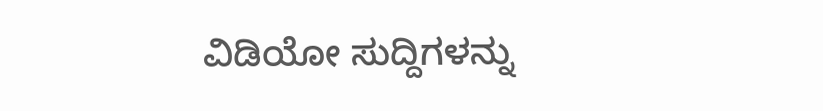ವಿಡಿಯೋ ಸುದ್ದಿಗಳನ್ನು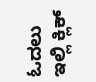ಓದಲು ಇಲ್ಲಿ ಕ್ಲಿಕ್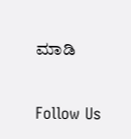ಮಾಡಿ

Follow Us